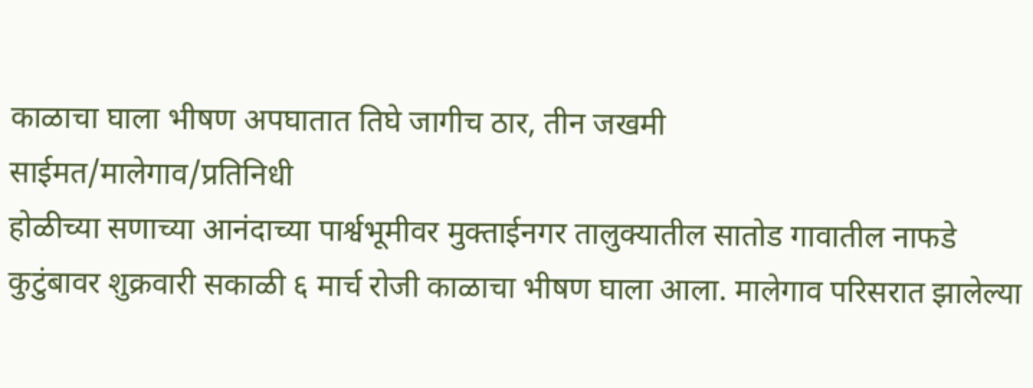काळाचा घाला भीषण अपघातात तिघे जागीच ठार, तीन जखमी
साईमत/मालेगाव/प्रतिनिधी
होळीच्या सणाच्या आनंदाच्या पार्श्वभूमीवर मुक्ताईनगर तालुक्यातील सातोड गावातील नाफडे कुटुंबावर शुक्रवारी सकाळी ६ मार्च रोजी काळाचा भीषण घाला आला. मालेगाव परिसरात झालेल्या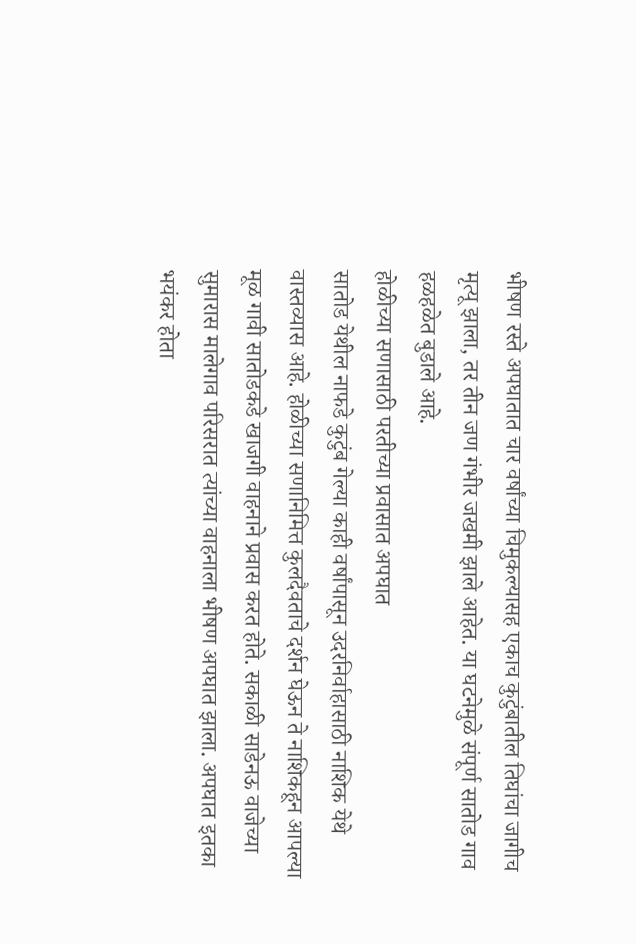भीषण रस्ते अपघातात चार वर्षांच्या चिमुकल्यासह एकाच कुटुंबातील तिघांचा जागीच मृत्यू झाला, तर तीन जण गंभीर जखमी झाले आहेत. या घटनेमुळे संपूर्ण सातोड गाव हळहळेत बुडाले आहे.
होळीच्या सणासाठी परतीच्या प्रवासात अपघात
सातोड येथील नाफडे कुटुंब गेल्या काही वर्षांपासून उदरनिर्वाहासाठी नाशिक येथे वास्तव्यास आहे. होळीच्या सणानिमित्त कुलदैवताचे दर्शन घेऊन ते नाशिकहून आपल्या मूळ गावी सातोडकडे खाजगी वाहनाने प्रवास करत होते. सकाळी साडेनऊ वाजेच्या सुमारास मालेगाव परिसरात त्यांच्या वाहनाला भीषण अपघात झाला. अपघात इतका भयंकर होता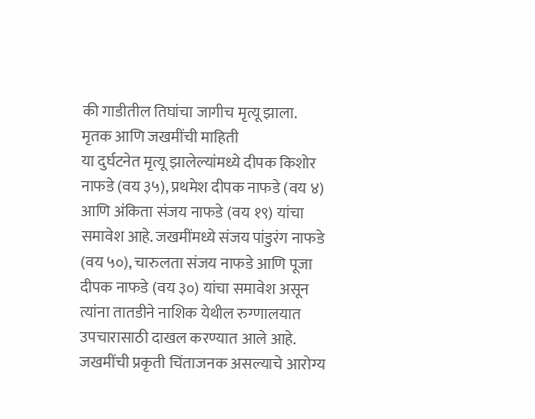की गाडीतील तिघांचा जागीच मृत्यू झाला.
मृतक आणि जखमींची माहिती
या दुर्घटनेत मृत्यू झालेल्यांमध्ये दीपक किशोर नाफडे (वय ३५), प्रथमेश दीपक नाफडे (वय ४) आणि अंकिता संजय नाफडे (वय १९) यांचा समावेश आहे. जखमींमध्ये संजय पांडुरंग नाफडे (वय ५०), चारुलता संजय नाफडे आणि पूजा दीपक नाफडे (वय ३०) यांचा समावेश असून त्यांना तातडीने नाशिक येथील रुग्णालयात उपचारासाठी दाखल करण्यात आले आहे. जखमींची प्रकृती चिंताजनक असल्याचे आरोग्य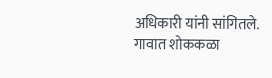अधिकारी यांनी सांगितले.
गावात शोककळा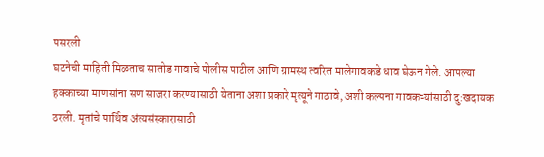पसरली
घटनेची माहिती मिळताच सातोड गावाचे पोलीस पाटील आणि ग्रामस्थ त्वरित मालेगावकडे धाव घेऊन गेले. आपल्या हक्काच्या माणसांना सण साजरा करण्यासाठी येताना अशा प्रकारे मृत्यूने गाठावे, अशी कल्पना गावकऱ्यांसाठी दु:खदायक ठरली. मृतांचे पार्थिव अंत्यसंस्कारासाठी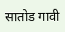सातोड गावी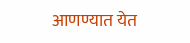आणण्यात येत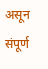असून संपूर्ण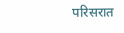परिसरात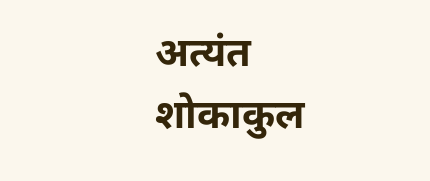अत्यंत शोकाकुल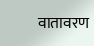वातावरण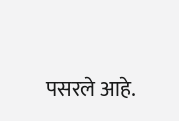पसरले आहे.